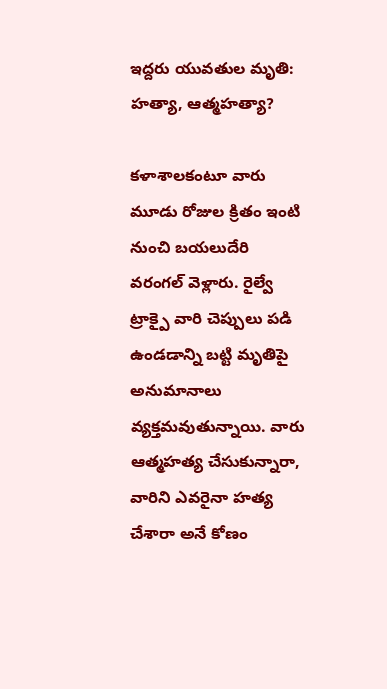ఇద్దరు యువతుల మృతి: హత్యా, ఆత్మహత్యా?

కళాశాలకంటూ వారు మూడు రోజుల క్రితం ఇంటి నుంచి బయలుదేరి వరంగల్ వెళ్లారు. రైల్వే ట్రాక్పై వారి చెప్పులు పడి ఉండడాన్ని బట్టి మృతిపై అనుమానాలు వ్యక్తమవుతున్నాయి. వారు ఆత్మహత్య చేసుకున్నారా, వారిని ఎవరైనా హత్య చేశారా అనే కోణం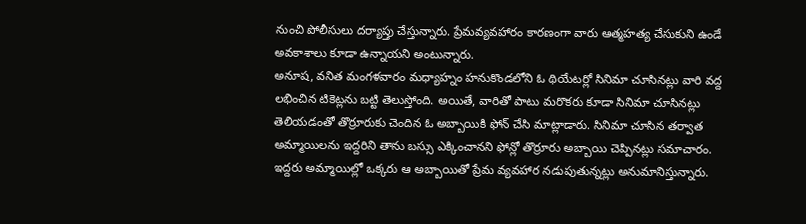నుంచి పోలీసులు దర్యాప్తు చేస్తున్నారు. ప్రేమవ్యవహారం కారణంగా వారు ఆత్మహత్య చేసుకుని ఉండే అవకాశాలు కూడా ఉన్నాయని అంటున్నారు.
అనూష, వనిత మంగళవారం మధ్యాహ్నం హనుకొండలోని ఓ థియేటర్లో సినిమా చూసినట్లు వారి వద్ద లభించిన టికెట్లను బట్టి తెలుస్తోంది. అయితే, వారితో పాటు మరొకరు కూడా సినిమా చూసినట్లు తెలియడంతో తొర్రూరుకు చెందిన ఓ అబ్బాయికి ఫోన్ చేసి మాట్లాడారు. సినిమా చూసిన తర్వాత అమ్మాయిలను ఇద్దరిని తాను బస్సు ఎక్కించానని ఫోన్లో తొర్రూరు అబ్బాయి చెప్పినట్లు సమాచారం. ఇద్దరు అమ్మాయిల్లో ఒక్కరు ఆ అబ్బాయితో ప్రేమ వ్యవహార నడుపుతున్నట్లు అనుమానిస్తున్నారు.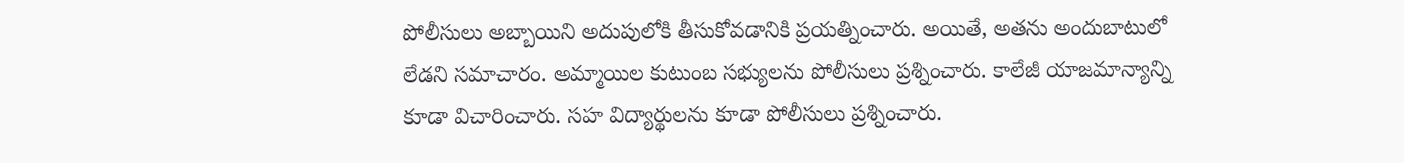పోలీసులు అబ్బాయిని అదుపులోకి తీసుకోవడానికి ప్రయత్నించారు. అయితే, అతను అందుబాటులో లేడని సమాచారం. అమ్మాయిల కుటుంబ సభ్యులను పోలీసులు ప్రశ్నించారు. కాలేజీ యాజమాన్యాన్ని కూడా విచారించారు. సహ విద్యార్థులను కూడా పోలీసులు ప్రశ్నించారు.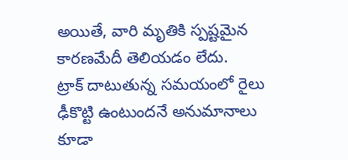అయితే, వారి మృతికి స్పష్టమైన కారణమేదీ తెలియడం లేదు.
ట్రాక్ దాటుతున్న సమయంలో రైలు ఢీకొట్టి ఉంటుందనే అనుమానాలు కూడా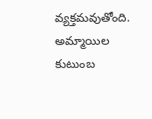వ్యక్తమవుతోంది. అమ్మాయిల కుటుంబ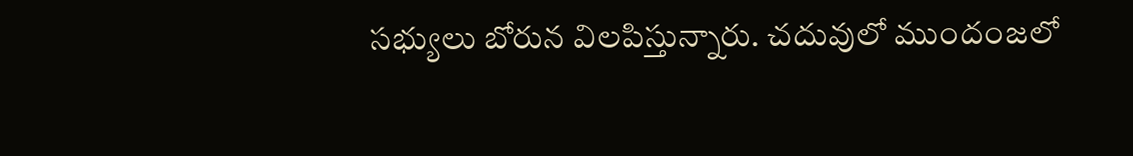సభ్యులు బోరున విలపిస్తున్నారు. చదువులో ముందంజలో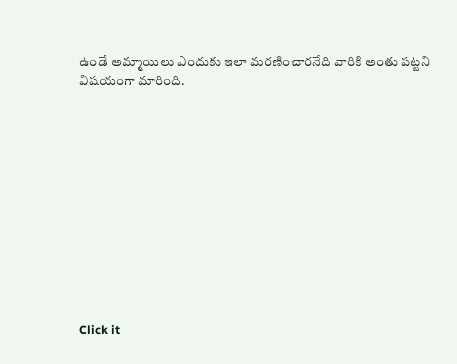ఉండే అమ్మాయిలు ఎందుకు ఇలా మరణించారనేది వారికి అంతు పట్టని విషయంగా మారింది.












Click it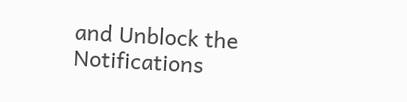and Unblock the Notifications